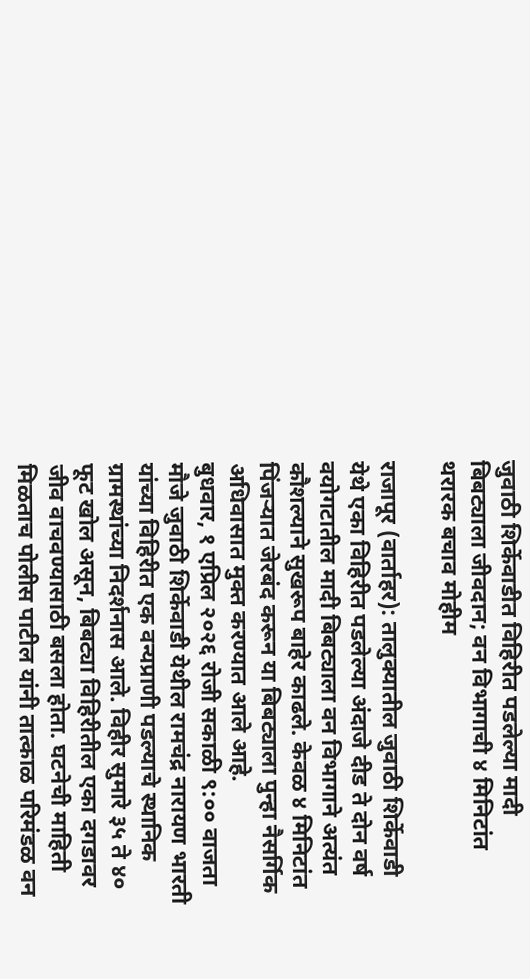जुवाठी शिर्केवाडीत विहिरीत पडलेल्या मादी बिबट्याला जीवदान; वन विभागाची ४ मिनिटांत थरारक बचाव मोहीम

राजापूर (वार्ताहर): तालुक्यातील जुवाठी शिर्केवाडी येथे एका विहिरीत पडलेल्या अंदाजे दीड ते दोन वर्ष वयोगटातील मादी बिबट्याला वन विभागाने अत्यंत कौशल्याने सुखरूप बाहेर काढले. केवळ ४ मिनिटांत पिंजऱ्यात जेरबंद करून या बिबट्याला पुन्हा नैसर्गिक अधिवासात मुक्त करण्यात आले आहे.
बुधवार, १ एप्रिल २०२६ रोजी सकाळी ९:०० वाजता मौजे जुवाठी शिर्केवाडी येथील रामचंद्र नारायण भारती यांच्या विहिरीत एक वन्यप्राणी पडल्याचे स्थानिक ग्रामस्थांच्या निदर्शनास आले. विहीर सुमारे ३५ ते ४० फूट खोल असून, बिबट्या विहिरीतील एका दगडावर जीव वाचवण्यासाठी बसला होता. घटनेची माहिती मिळताच पोलीस पाटील यांनी तात्काळ परिमंडळ वन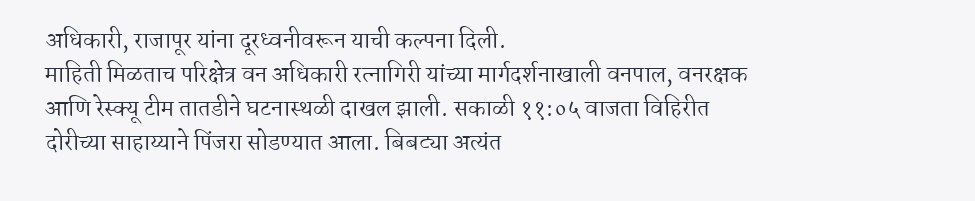अधिकारी, राजापूर यांना दूरध्वनीवरून याची कल्पना दिली.
माहिती मिळताच परिक्षेत्र वन अधिकारी रत्नागिरी यांच्या मार्गदर्शनाखाली वनपाल, वनरक्षक आणि रेस्क्यू टीम तातडीने घटनास्थळी दाखल झाली. सकाळी ११:०५ वाजता विहिरीत दोरीच्या साहाय्याने पिंजरा सोडण्यात आला. बिबट्या अत्यंत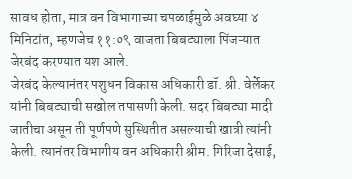सावध होता, मात्र वन विभागाच्या चपळाईमुळे अवघ्या ४ मिनिटांत, म्हणजेच ११:०९ वाजता बिबट्याला पिंजऱ्यात जेरबंद करण्यात यश आले.
जेरबंद केल्यानंतर पशुधन विकास अधिकारी डॉ. श्री. वेर्लेकर यांनी बिबट्याची सखोल तपासणी केली. सदर बिबट्या मादी जातीचा असून ती पूर्णपणे सुस्थितीत असल्याची खात्री त्यांनी केली. त्यानंतर विभागीय वन अधिकारी श्रीम. गिरिजा देसाई,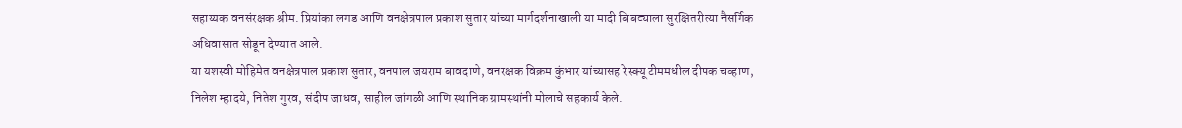सहाय्यक वनसंरक्षक श्रीम. प्रियांका लगड आणि वनक्षेत्रपाल प्रकाश सुतार यांच्या मार्गदर्शनाखाली या मादी बिबट्याला सुरक्षितरीत्या नैसर्गिक अधिवासात सोडून देण्यात आले.
या यशस्वी मोहिमेत वनक्षेत्रपाल प्रकाश सुतार, वनपाल जयराम बावदाणे, वनरक्षक विक्रम कुंभार यांच्यासह रेस्क्यू टीममधील दीपक चव्हाण, निलेश म्हादये, नितेश गुरव, संदीप जाधव, साहील जांगळी आणि स्थानिक ग्रामस्थांनी मोलाचे सहकार्य केले.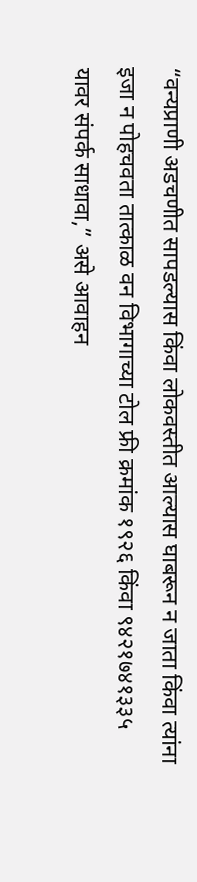“वन्यप्राणी अडचणीत सापडल्यास किंवा लोकवस्तीत आल्यास घाबरून न जाता किंवा त्यांना इजा न पोहचवता तात्काळ वन विभागाच्या टोल फ्री क्रमांक १९२६ किंवा ९४२१७४१३३५ यावर संपर्क साधावा,” असे आवाहन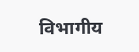विभागीय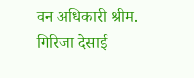वन अधिकारी श्रीम. गिरिजा देसाई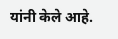यांनी केले आहे.